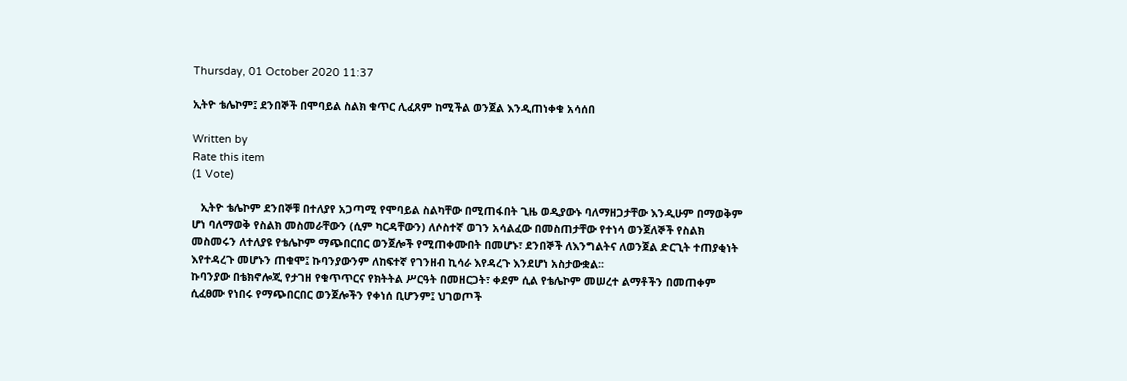Thursday, 01 October 2020 11:37

ኢትዮ ቴሌኮም፤ ደንበኞች በሞባይል ስልክ ቁጥር ሊፈጸም ከሚችል ወንጀል እንዲጠነቀቁ አሳሰበ

Written by
Rate this item
(1 Vote)

   ኢትዮ ቴሌኮም ደንበኞቹ በተለያየ አጋጣሚ የሞባይል ስልካቸው በሚጠፋበት ጊዜ ወዲያውኑ ባለማዘጋታቸው እንዲሁም በማወቅም ሆነ ባለማወቅ የስልክ መስመራቸውን (ሲም ካርዳቸውን) ለሶስተኛ ወገን አሳልፈው በመስጠታቸው የተነሳ ወንጀለኞች የስልክ መስመሩን ለተለያዩ የቴሌኮም ማጭበርበር ወንጀሎች የሚጠቀሙበት በመሆኑ፣ ደንበኞች ለእንግልትና ለወንጀል ድርጊት ተጠያቂነት እየተዳረጉ መሆኑን ጠቁሞ፤ ኩባንያውንም ለከፍተኛ የገንዘብ ኪሳራ እየዳረጉ እንደሆነ አስታውቋል፡፡
ኩባንያው በቴክኖሎጂ የታገዘ የቁጥጥርና የክትትል ሥርዓት በመዘርጋት፣ ቀደም ሲል የቴሌኮም መሠረተ ልማቶችን በመጠቀም ሲፈፀሙ የነበሩ የማጭበርበር ወንጀሎችን የቀነሰ ቢሆንም፤ ህገወጦች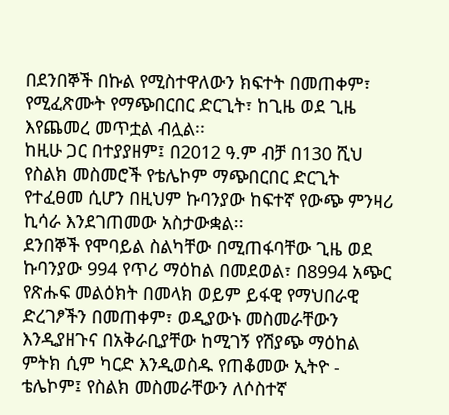በደንበኞች በኩል የሚስተዋለውን ክፍተት በመጠቀም፣ የሚፈጽሙት የማጭበርበር ድርጊት፣ ከጊዜ ወደ ጊዜ እየጨመረ መጥቷል ብሏል፡፡
ከዚሁ ጋር በተያያዘም፤ በ2012 ዓ.ም ብቻ በ130 ሺህ የስልክ መስመሮች የቴሌኮም ማጭበርበር ድርጊት የተፈፀመ ሲሆን በዚህም ኩባንያው ከፍተኛ የውጭ ምንዛሪ ኪሳራ እንደገጠመው አስታውቋል፡፡
ደንበኞች የሞባይል ስልካቸው በሚጠፋባቸው ጊዜ ወደ ኩባንያው 994 የጥሪ ማዕከል በመደወል፣ በ8994 አጭር የጽሑፍ መልዕክት በመላክ ወይም ይፋዊ የማህበራዊ ድረገፆችን በመጠቀም፣ ወዲያውኑ መስመራቸውን እንዲያዘጉና በአቅራቢያቸው ከሚገኝ የሽያጭ ማዕከል ምትክ ሲም ካርድ እንዲወስዱ የጠቆመው ኢትዮ - ቴሌኮም፤ የስልክ መስመራቸውን ለሶስተኛ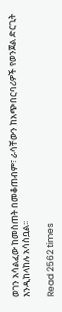ወገን አሳልፈው ከመስጠት በመቆጠብም፣ ራሳቸውን ከአጭበርባሪዎች የወንጀል ድርጊት እንዲከላከሉ አሳስቧል፡፡

Read 2562 times